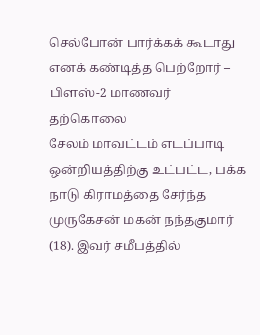செல்போன் பார்க்கக் கூடாது எனக் கண்டித்த பெற்றோர் – பிளஸ்-2 மாணவர் தற்கொலை
சேலம் மாவட்டம் எடப்பாடி ஒன்றியத்திற்கு உட்பட்ட, பக்க நாடு கிராமத்தை சேர்ந்த முருகேசன் மகன் நந்தகுமார் (18). இவர் சமீபத்தில்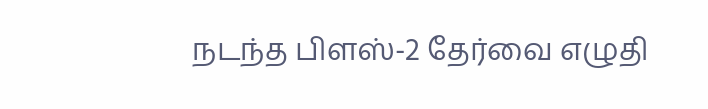நடந்த பிளஸ்-2 தேர்வை எழுதி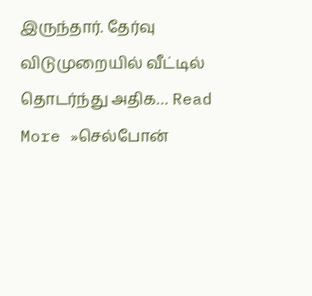இருந்தார். தேர்வு விடுமுறையில் வீட்டில் தொடர்ந்து அதிக… Read More »செல்போன்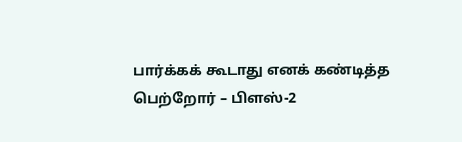பார்க்கக் கூடாது எனக் கண்டித்த பெற்றோர் – பிளஸ்-2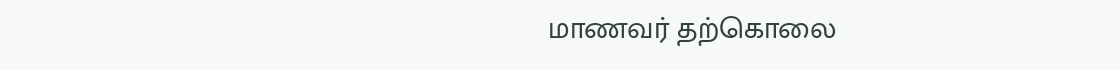மாணவர் தற்கொலை